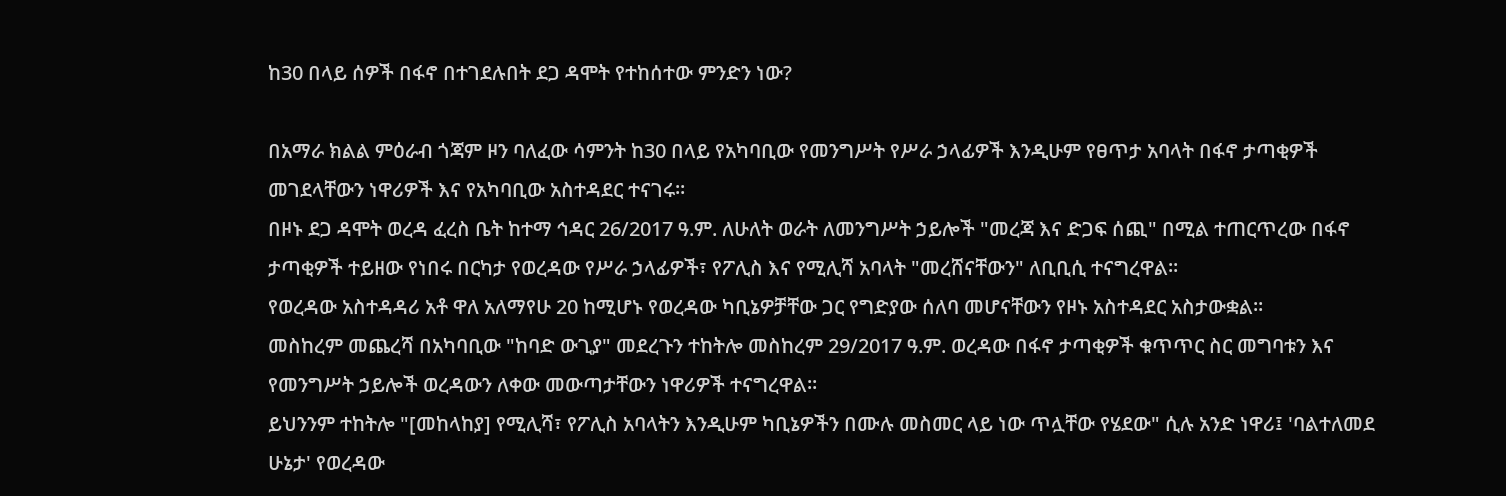ከ30 በላይ ሰዎች በፋኖ በተገደሉበት ደጋ ዳሞት የተከሰተው ምንድን ነው?

በአማራ ክልል ምዕራብ ጎጃም ዞን ባለፈው ሳምንት ከ30 በላይ የአካባቢው የመንግሥት የሥራ ኃላፊዎች እንዲሁም የፀጥታ አባላት በፋኖ ታጣቂዎች መገደላቸውን ነዋሪዎች እና የአካባቢው አስተዳደር ተናገሩ።
በዞኑ ደጋ ዳሞት ወረዳ ፈረስ ቤት ከተማ ኅዳር 26/2017 ዓ.ም. ለሁለት ወራት ለመንግሥት ኃይሎች "መረጃ እና ድጋፍ ሰጪ" በሚል ተጠርጥረው በፋኖ ታጣቂዎች ተይዘው የነበሩ በርካታ የወረዳው የሥራ ኃላፊዎች፣ የፖሊስ እና የሚሊሻ አባላት "መረሸናቸውን" ለቢቢሲ ተናግረዋል።
የወረዳው አስተዳዳሪ አቶ ዋለ አለማየሁ 20 ከሚሆኑ የወረዳው ካቢኔዎቻቸው ጋር የግድያው ሰለባ መሆናቸውን የዞኑ አስተዳደር አስታውቋል።
መስከረም መጨረሻ በአካባቢው "ከባድ ውጊያ" መደረጉን ተከትሎ መስከረም 29/2017 ዓ.ም. ወረዳው በፋኖ ታጣቂዎች ቁጥጥር ስር መግባቱን እና የመንግሥት ኃይሎች ወረዳውን ለቀው መውጣታቸውን ነዋሪዎች ተናግረዋል።
ይህንንም ተከትሎ "[መከላከያ] የሚሊሻ፣ የፖሊስ አባላትን እንዲሁም ካቢኔዎችን በሙሉ መስመር ላይ ነው ጥሏቸው የሄደው" ሲሉ አንድ ነዋሪ፤ 'ባልተለመደ ሁኔታ' የወረዳው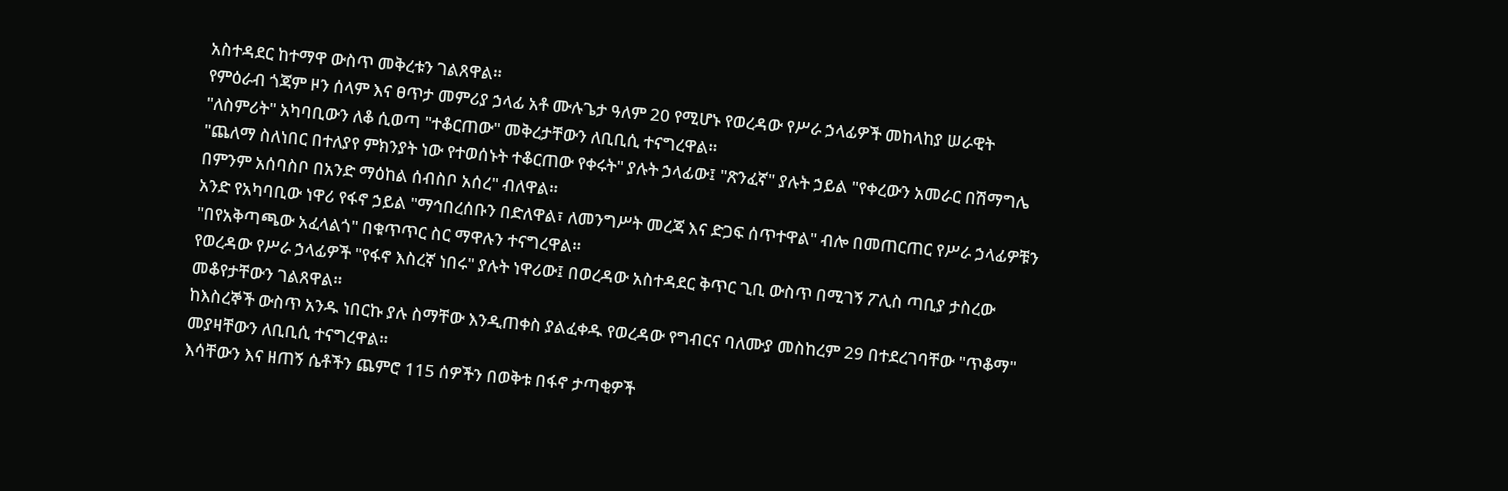አስተዳደር ከተማዋ ውስጥ መቅረቱን ገልጸዋል።
የምዕራብ ጎጃም ዞን ሰላም እና ፀጥታ መምሪያ ኃላፊ አቶ ሙሉጌታ ዓለም 20 የሚሆኑ የወረዳው የሥራ ኃላፊዎች መከላከያ ሠራዊት "ለስምሪት" አካባቢውን ለቆ ሲወጣ "ተቆርጠው" መቅረታቸውን ለቢቢሲ ተናግረዋል።
"ጨለማ ስለነበር በተለያየ ምክንያት ነው የተወሰኑት ተቆርጠው የቀሩት" ያሉት ኃላፊው፤ "ጽንፈኛ" ያሉት ኃይል "የቀረውን አመራር በሽማግሌ በምንም አሰባስቦ በአንድ ማዕከል ሰብስቦ አሰረ" ብለዋል።
አንድ የአካባቢው ነዋሪ የፋኖ ኃይል "ማኅበረሰቡን በድለዋል፣ ለመንግሥት መረጃ እና ድጋፍ ሰጥተዋል" ብሎ በመጠርጠር የሥራ ኃላፊዎቹን "በየአቅጣጫው አፈላልጎ" በቁጥጥር ስር ማዋሉን ተናግረዋል።
የወረዳው የሥራ ኃላፊዎች "የፋኖ እስረኛ ነበሩ" ያሉት ነዋሪው፤ በወረዳው አስተዳደር ቅጥር ጊቢ ውስጥ በሚገኝ ፖሊስ ጣቢያ ታስረው መቆየታቸውን ገልጸዋል።
ከእስረኞች ውስጥ አንዱ ነበርኩ ያሉ ስማቸው እንዲጠቀስ ያልፈቀዱ የወረዳው የግብርና ባለሙያ መስከረም 29 በተደረገባቸው "ጥቆማ" መያዛቸውን ለቢቢሲ ተናግረዋል።
እሳቸውን እና ዘጠኝ ሴቶችን ጨምሮ 115 ሰዎችን በወቅቱ በፋኖ ታጣቂዎች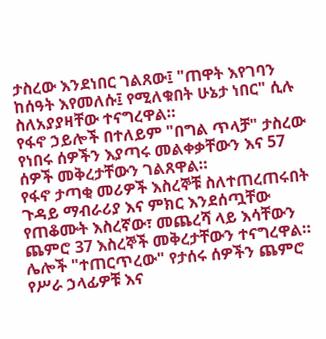ታስረው እንደነበር ገልጸው፤ "ጠዋት እየገባን ከሰዓት እየመለሱ፤ የሚለቁበት ሁኔታ ነበር" ሲሉ ስለአያያዛቸው ተናግረዋል።
የፋኖ ኃይሎች በተለይም "በግል ጥላቻ" ታስረው የነበሩ ሰዎችን እያጣሩ መልቀቃቸውን እና 57 ሰዎች መቅረታቸውን ገልጸዋል።
የፋኖ ታጣቂ መሪዎች እስረኞቹ ስለተጠረጠሩበት ጉዳይ ማብራሪያ እና ምክር እንደሰጧቸው የጠቆሙት እስረኛው፣ መጨረሻ ላይ እሳቸውን ጨምሮ 37 እስረኞች መቅረታቸውን ተናግረዋል።
ሌሎች "ተጠርጥረው" የታሰሩ ሰዎችን ጨምሮ የሥራ ኃላፊዎቹ እና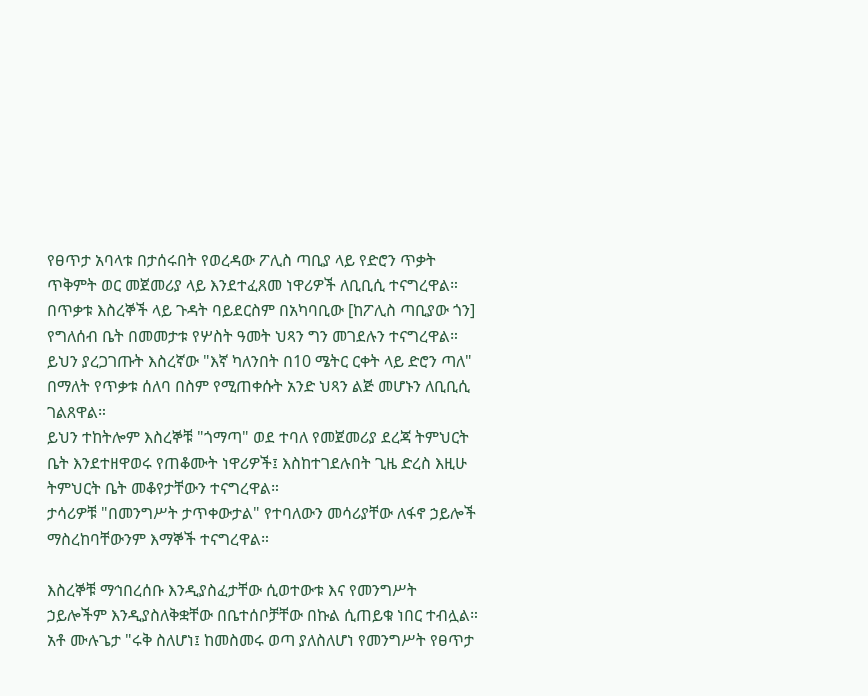የፀጥታ አባላቱ በታሰሩበት የወረዳው ፖሊስ ጣቢያ ላይ የድሮን ጥቃት ጥቅምት ወር መጀመሪያ ላይ እንደተፈጸመ ነዋሪዎች ለቢቢሲ ተናግረዋል።
በጥቃቱ እስረኞች ላይ ጉዳት ባይደርስም በአካባቢው [ከፖሊስ ጣቢያው ጎን] የግለሰብ ቤት በመመታቱ የሦስት ዓመት ህጻን ግን መገደሉን ተናግረዋል።
ይህን ያረጋገጡት እስረኛው "እኛ ካለንበት በ10 ሜትር ርቀት ላይ ድሮን ጣለ" በማለት የጥቃቱ ሰለባ በስም የሚጠቀሱት አንድ ህጻን ልጅ መሆኑን ለቢቢሲ ገልጸዋል።
ይህን ተከትሎም እስረኞቹ "ጎማጣ" ወደ ተባለ የመጀመሪያ ደረጃ ትምህርት ቤት እንደተዘዋወሩ የጠቆሙት ነዋሪዎች፤ እስከተገደሉበት ጊዜ ድረስ እዚሁ ትምህርት ቤት መቆየታቸውን ተናግረዋል።
ታሳሪዎቹ "በመንግሥት ታጥቀውታል" የተባለውን መሳሪያቸው ለፋኖ ኃይሎች ማስረከባቸውንም እማኞች ተናግረዋል።

እስረኞቹ ማኅበረሰቡ እንዲያስፈታቸው ሲወተውቱ እና የመንግሥት ኃይሎችም እንዲያስለቅቋቸው በቤተሰቦቻቸው በኩል ሲጠይቁ ነበር ተብሏል።
አቶ ሙሉጌታ "ሩቅ ስለሆነ፤ ከመስመሩ ወጣ ያለስለሆነ የመንግሥት የፀጥታ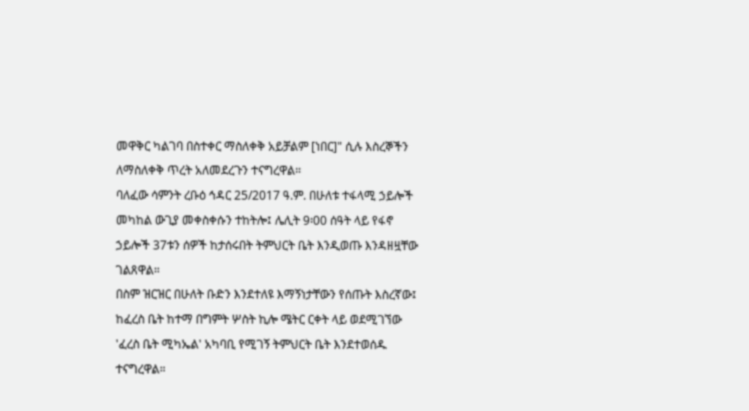መዋቅር ካልገባ በስተቀር ማስለቀቅ አይቻልም [ነበር]" ሲሉ እስረኞችን ለማስለቀቅ ጥረት አለመደረጉን ተናግረዋል።
ባለፈው ሳምንት ረቡዕ ኅዳር 25/2017 ዓ.ም. በሁለቱ ተፋላሚ ኃይሎች መካከል ውጊያ መቀስቀሱን ተከትሎ፤ ሌሊት 9፡00 ሰዓት ላይ የፋኖ ኃይሎች 37ቱን ሰዎች ከታሰሩበት ትምህርት ቤት እንዲወጡ እንዳዘዟቸው ገልጸዋል።
በስም ዝርዝር በሁለት ቡድን እንደተለዩ እማኝነታቸውን የሰጡት እስረኛው፤ ከፈረስ ቤት ከተማ በግምት ሦስት ኪሎ ሜትር ርቀት ላይ ወደሚገኘው 'ፈረስ ቤት ሚካኤል' አካባቢ የሚገኝ ትምህርት ቤት እንደተወሰዱ ተናግረዋል።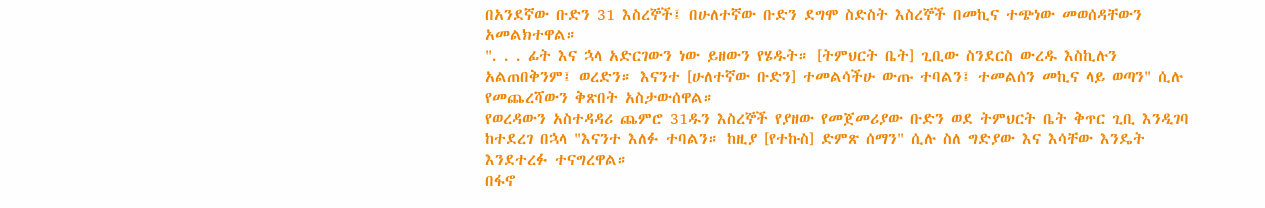በአንደኛው ቡድን 31 እስረኞች፤ በሁለተኛው ቡድን ደግሞ ስድስት እስረኞች በመኪና ተጭነው መወሰዳቸውን አመልክተዋል።
". . . ፊት እና ኋላ አድርገውን ነው ይዘውን የሄዱት። [ትምህርት ቤት] ጊቢው ስንደርስ ውረዱ እስኪሉን አልጠበቅንም፤ ወረድን። እናንተ [ሁለተኛው ቡድን] ተመልሳችሁ ውጡ ተባልን፤ ተመልሰን መኪና ላይ ወጣን" ሲሉ የመጨረሻውን ቅጽበት አስታውሰዋል።
የወረዳውን አስተዳዳሪ ጨምሮ 31ዱን እስረኞች የያዘው የመጀመሪያው ቡድን ወደ ትምህርት ቤት ቅጥር ጊቢ እንዲገባ ከተደረገ በኋላ "እናንተ እለፉ ተባልን። ከዚያ [የተኩስ] ድምጽ ሰማን" ሲሉ ስለ ግድያው እና እሳቸው እንዴት እንደተረፉ ተናግረዋል።
በፋኖ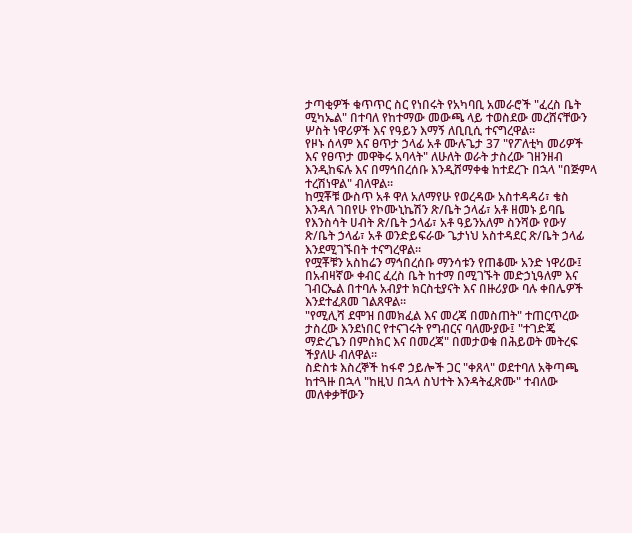ታጣቂዎች ቁጥጥር ስር የነበሩት የአካባቢ አመራሮች "ፈረስ ቤት ሚካኤል" በተባለ የከተማው መውጫ ላይ ተወስደው መረሸናቸውን ሦስት ነዋሪዎች እና የዓይን እማኝ ለቢቢሲ ተናግረዋል።
የዞኑ ሰላም እና ፀጥታ ኃላፊ አቶ ሙሉጌታ 37 "የፖለቲካ መሪዎች እና የፀጥታ መዋቅሩ አባላት" ለሁለት ወራት ታስረው ገዘንዘብ እንዲከፍሉ እና በማኅበረሰቡ እንዲሸማቀቁ ከተደረጉ በኋላ "በጅምላ ተረሽነዋል" ብለዋል።
ከሟቾቹ ውስጥ አቶ ዋለ አለማየሁ የወረዳው አስተዳዳሪ፣ ቄስ እንዳለ ገበየሁ የኮሙኒኬሽን ጽ/ቤት ኃላፊ፣ አቶ ዘመኑ ይባቤ የእንስሳት ሀብት ጽ/ቤት ኃላፊ፣ አቶ ዓይንአለም ስንሻው የውሃ ጽ/ቤት ኃላፊ፣ አቶ ወንድይፍራው ጌታነህ አስተዳደር ጽ/ቤት ኃላፊ እንደሚገኙበት ተናግረዋል።
የሟቾቹን አስከሬን ማኅበረሰቡ ማንሳቱን የጠቆሙ አንድ ነዋሪው፤ በአብዛኛው ቀብር ፈረስ ቤት ከተማ በሚገኙት መድኃኒዓለም እና ገብርኤል በተባሉ አብያተ ክርስቲያናት እና በዙሪያው ባሉ ቀበሌዎች እንደተፈጸመ ገልጸዋል።
"የሚሊሻ ደሞዝ በመክፈል እና መረጃ በመስጠት" ተጠርጥረው ታስረው እንደነበር የተናገሩት የግብርና ባለሙያው፤ "ተገድጄ ማድረጌን በምስክር እና በመረጃ" በመታወቁ በሕይወት መትረፍ ችያለሁ ብለዋል።
ስድስቱ እስረኞች ከፋኖ ኃይሎች ጋር "ቀጸላ" ወደተባለ አቅጣጫ ከተጓዙ በኋላ "ከዚህ በኋላ ስህተት እንዳትፈጽሙ" ተብለው መለቀቃቸውን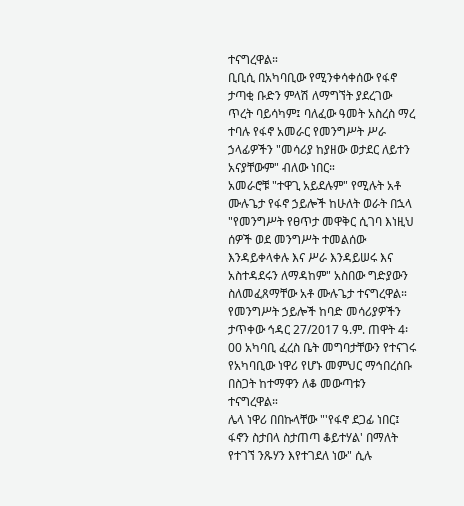ተናግረዋል።
ቢቢሲ በአካባቢው የሚንቀሳቀሰው የፋኖ ታጣቂ ቡድን ምላሽ ለማግኘት ያደረገው ጥረት ባይሳካም፤ ባለፈው ዓመት አስረስ ማረ ተባሉ የፋኖ አመራር የመንግሥት ሥራ ኃላፊዎችን "መሳሪያ ከያዘው ወታደር ለይተን አናያቸውም" ብለው ነበር።
አመራሮቹ "ተዋጊ አይደሉም" የሚሉት አቶ ሙሉጌታ የፋኖ ኃይሎች ከሁለት ወራት በኋላ "የመንግሥት የፀጥታ መዋቅር ሲገባ እነዚህ ሰዎች ወደ መንግሥት ተመልሰው እንዳይቀላቀሉ እና ሥራ እንዳይሠሩ እና አስተዳደሩን ለማዳከም" አስበው ግድያውን ስለመፈጸማቸው አቶ ሙሉጌታ ተናግረዋል።
የመንግሥት ኃይሎች ከባድ መሳሪያዎችን ታጥቀው ኅዳር 27/2017 ዓ.ም. ጠዋት 4፡00 አካባቢ ፈረስ ቤት መግባታቸውን የተናገሩ የአካባቢው ነዋሪ የሆኑ መምህር ማኅበረሰቡ በስጋት ከተማዋን ለቆ መውጣቱን ተናግረዋል።
ሌላ ነዋሪ በበኩላቸው "'የፋኖ ደጋፊ ነበር፤ ፋኖን ስታበላ ስታጠጣ ቆይተሃል' በማለት የተገኘ ንጹሃን እየተገደለ ነው" ሲሉ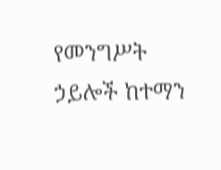የመንግሥት ኃይሎች ከተማን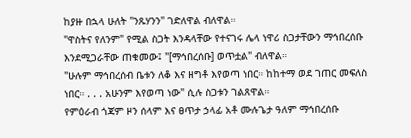ከያዙ በኋላ ሁለት "ንጹሃንን" ገድለዋል ብለዋል።
"ዋስትና የለንም" የሚል ስጋት እንዳላቸው የተናገሩ ሌላ ነዋሪ ስጋታቸውን ማኅበረሰቡ እንደሚጋራቸው ጠቁመው፤ "[ማኅበረሰቡ] ወጥቷል" ብለዋል።
"ሁሉም ማኅበረሰብ ቤቱን ለቆ እና ዘግቶ እየወጣ ነበር። ከከተማ ወደ ገጠር መፍለስ ነበር። . . . አሁንም እየወጣ ነው" ሲሉ ስጋቱን ገልጸዋል።
የምዕራብ ጎጃም ዞን ሰላም እና ፀጥታ ኃላፊ አቶ ሙሉጌታ ዓለም ማኅበረሰቡ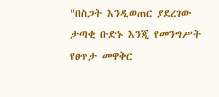"በስጋት እንዲወጠር ያደረገው ታጣቂ ቡድኑ እንጂ የመንግሥት የፀጥታ መዋቅር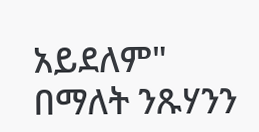አይደለም" በማለት ንጹሃንን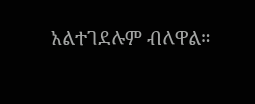አልተገደሉም ብለዋል።